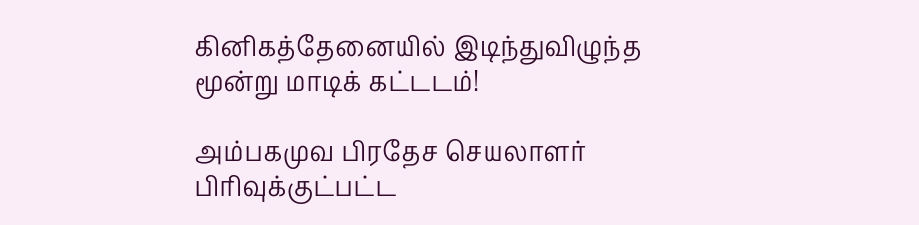கினிகத்தேனையில் இடிந்துவிழுந்த மூன்று மாடிக் கட்டடம்!

அம்பகமுவ பிரதேச செயலாளர் பிரிவுக்குட்பட்ட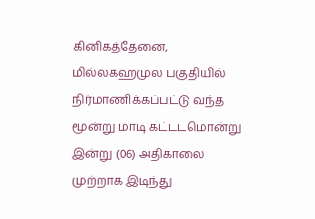கினிகத்தேனை, மில்லகஹமுல பகுதியில் நிர்மாணிக்கப்பட்டு வந்த மூன்று மாடி கட்டடமொன்று இன்று (06) அதிகாலை முற்றாக இடிந்து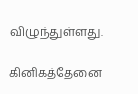விழுந்துள்ளது.

கினிகத்தேனை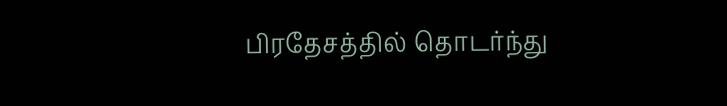பிரதேசத்தில் தொடர்ந்து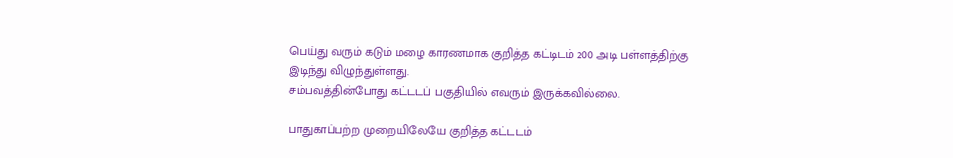பெய்து வரும் கடும் மழை காரணமாக குறித்த கட்டிடம் 200 அடி பள்ளத்திற்கு இடிந்து விழுந்துள்ளது.
சம்பவத்தின்போது கட்டடப் பகுதியில் எவரும் இருக்கவில்லை.

பாதுகாப்பற்ற முறையிலேயே குறித்த கட்டடம்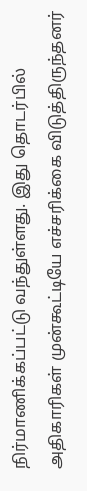நிர்மாணிக்கப்பட்டு வந்துள்ளது. இது தொடர்பில் அதிகாரிகள் முன்கூட்டியே எச்சரிக்கை விடுத்திருந்தனர்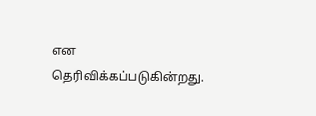என தெரிவிக்கப்படுகின்றது.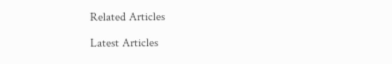Related Articles

Latest Articles